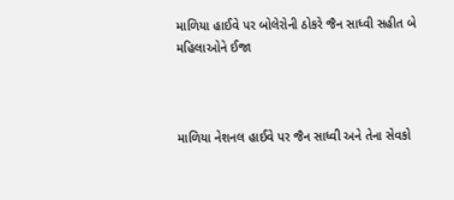માળિયા હાઈવે પર બોલેરોની ઠોકરે જૈન સાધ્વી સહીત બે મહિલાઓને ઈજા



માળિયા નેશનલ હાઈવે પર જૈન સાધ્વી અને તેના સેવકો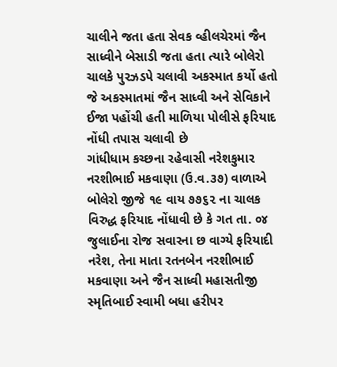ચાલીને જતા હતા સેવક વ્હીલચેરમાં જૈન સાધ્વીને બેસાડી જતા હતા ત્યારે બોલેરો ચાલકે પુરઝડપે ચલાવી અકસ્માત કર્યો હતો જે અકસ્માતમાં જૈન સાધ્વી અને સેવિકાને ઈજા પહોંચી હતી માળિયા પોલીસે ફરિયાદ નોંધી તપાસ ચલાવી છે
ગાંધીધામ કચ્છના રહેવાસી નરેશકુમાર નરશીભાઈ મકવાણા (ઉ.વ.૩૭) વાળાએ બોલેરો જીજે ૧૯ વાય ૭૭૬૨ ના ચાલક વિરુદ્ધ ફરિયાદ નોંધાવી છે કે ગત તા. ૦૪ જુલાઈના રોજ સવારના છ વાગ્યે ફરિયાદી નરેશ, તેના માતા રતનબેન નરશીભાઈ મકવાણા અને જૈન સાધ્વી મહાસતીજી સ્મૃતિબાઈ સ્વામી બધા હરીપર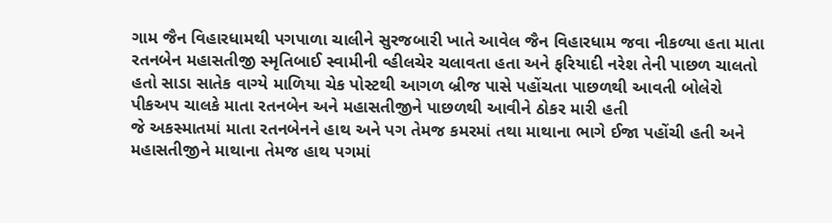ગામ જૈન વિહારધામથી પગપાળા ચાલીને સુરજબારી ખાતે આવેલ જૈન વિહારધામ જવા નીકળ્યા હતા માતા રતનબેન મહાસતીજી સ્મૃતિબાઈ સ્વામીની વ્હીલચેર ચલાવતા હતા અને ફરિયાદી નરેશ તેની પાછળ ચાલતો હતો સાડા સાતેક વાગ્યે માળિયા ચેક પોસ્ટથી આગળ બ્રીજ પાસે પહોંચતા પાછળથી આવતી બોલેરો પીકઅપ ચાલકે માતા રતનબેન અને મહાસતીજીને પાછળથી આવીને ઠોકર મારી હતી
જે અકસ્માતમાં માતા રતનબેનને હાથ અને પગ તેમજ કમરમાં તથા માથાના ભાગે ઈજા પહોંચી હતી અને મહાસતીજીને માથાના તેમજ હાથ પગમાં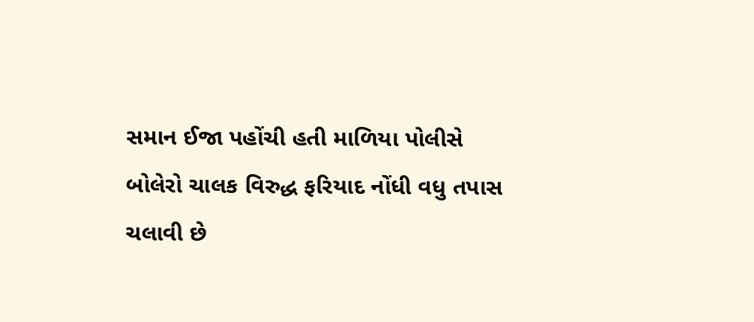સમાન ઈજા પહોંચી હતી માળિયા પોલીસે બોલેરો ચાલક વિરુદ્ધ ફરિયાદ નોંધી વધુ તપાસ ચલાવી છે